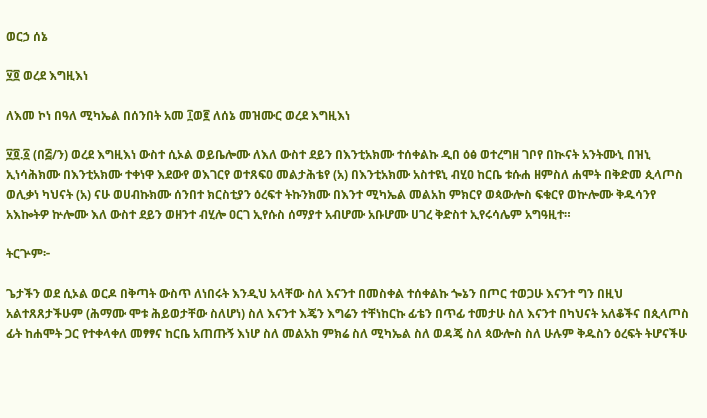ወርኃ ሰኔ

፶፬ ወረደ እግዚእነ

ለእመ ኮነ በዓለ ሚካኤል በሰንበት አመ ፲ወ፪ ለሰኔ መዝሙር ወረደ እግዚእነ

፶፬.፩ (በ፭/ን) ወረደ እግዚእነ ውስተ ሲኦል ወይቤሎሙ ለእለ ውስተ ደይን በእንቲአክሙ ተሰቀልኩ ዲበ ዕፅ ወተረግዘ ገቦየ በኲናት አንትሙኒ በዝኒ ኢነሳሕክሙ በእንቲአክሙ ተቀነዋ እደውየ ወእገርየ ወተጸፍዐ መልታሕቴየ (አ) በእንቲአክሙ አስተዩኒ ብሂዐ ከርቤ ቱሱሐ ዘምስለ ሐሞት በቅድመ ጲላጦስ ወሊቃነ ካህናት (አ) ናሁ ወሀብኩክሙ ሰንበተ ክርስቲያን ዕረፍተ ትኩንክሙ በእንተ ሚካኤል መልአከ ምክርየ ወጳውሎስ ፍቁርየ ወኵሎሙ ቅዱሳንየ አእኰትዎ ኵሎሙ እለ ውስተ ደይን ወዘንተ ብሂሎ ዐርገ ኢየሱስ ሰማያተ አብሆሙ አቡሆሙ ሀገረ ቅድስተ ኢየሩሳሌም አግዓዚተ።

ትርጕም፦

ጌታችን ወደ ሲኦል ወርዶ በቅጣት ውስጥ ለነበሩት እንዲህ አላቸው ስለ እናንተ በመስቀል ተሰቀልኩ ጐኔን በጦር ተወጋሁ እናንተ ግን በዚህ አልተጸጸታችሁም (ሕማሙ ሞቱ ሕይወታቸው ስለሆነ) ስለ እናንተ እጄን እግሬን ተቸነከርኩ ፊቴን በጥፊ ተመታሁ ስለ እናንተ በካህናት አለቆችና በጲላጦስ ፊት ከሐሞት ጋር የተቀላቀለ መፃፃና ከርቤ አጠጡኝ እነሆ ስለ መልአከ ምክሬ ስለ ሚካኤል ስለ ወዳጄ ስለ ጳውሎስ ስለ ሁሉም ቅዱስን ዕረፍት ትሆናችሁ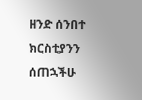ዘንድ ሰንበተ ክርስቲያንን ሰጠኋችሁ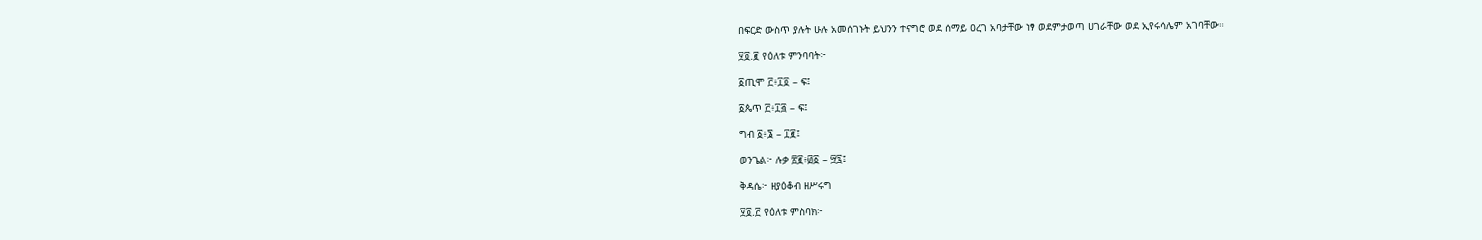በፍርድ ውስጥ ያሉት ሁሉ አመሰገኑት ይህንን ተናግሮ ወደ ሰማይ ዐረገ አባታቸው ነፃ ወደምታወጣ ሀገራቸው ወደ ኢየሩሳሌም አገባቸው።

፶፬.፪ የዕለቱ ምንባባት፦

፩ጢሞ ፫፥፲፬ – ፍ፤

፩ጴጥ ፫፥፲፭ – ፍ፤

ግብ ፩፥፮ – ፲፪፤

ወንጌል፦ ሉቃ ፳፪፥፴፩ – ፵፯፤

ቅዳሴ፦ ዘያዕቆብ ዘሥሩግ

፶፬.፫ የዕለቱ ምስባክ፦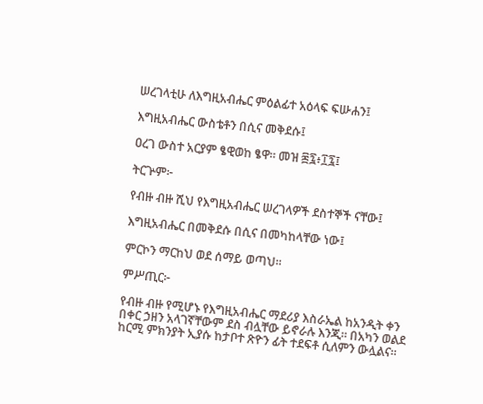ሠረገላቲሁ ለእግዚአብሔር ምዕልፊተ አዕላፍ ፍሡሐን፤

እግዚአብሔር ውስቴቶን በሲና መቅደሱ፤

ዐረገ ውስተ አርያም ፄዊወከ ፄዋ። መዝ ፷፯፥፲፯፤

ትርጕም፦

የብዙ ብዙ ሺህ የእግዚአብሔር ሠረገላዎች ደስተኞች ናቸው፤

እግዚአብሔር በመቅደሱ በሲና በመካከላቸው ነው፤

ምርኮን ማርከህ ወደ ሰማይ ወጣህ።

ምሥጢር፦

የብዙ ብዙ የሚሆኑ የእግዚአብሔር ማደሪያ እስራኤል ከአንዲት ቀን በቀር ኃዘን አላገኛቸውም ደስ ብሏቸው ይኖራሉ እንጂ። በአካን ወልደ ከርሚ ምክንያት ኢያሱ ከታቦተ ጽዮን ፊት ተደፍቶ ሲለምን ውሏልና።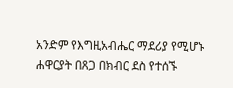አንድም የእግዚአብሔር ማደሪያ የሚሆኑ ሐዋርያት በጸጋ በክብር ደስ የተሰኙ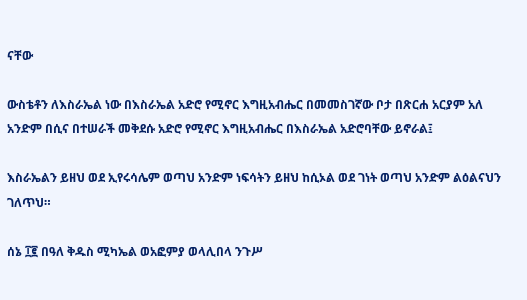ናቸው

ውስቴቶን ለእስራኤል ነው በእስራኤል አድሮ የሚኖር እግዚአብሔር በመመስገኛው ቦታ በጽርሐ አርያም አለ አንድም በሲና በተሠራች መቅደሱ አድሮ የሚኖር እግዚአብሔር በእስራኤል አድሮባቸው ይኖራል፤

እስራኤልን ይዘህ ወደ ኢየሩሳሌም ወጣህ አንድም ነፍሳትን ይዘህ ከሲኦል ወደ ገነት ወጣህ አንድም ልዕልናህን ገለጥህ።

ሰኔ ፲፪ በዓለ ቅዱስ ሚካኤል ወአፎምያ ወላሊበላ ንጉሥ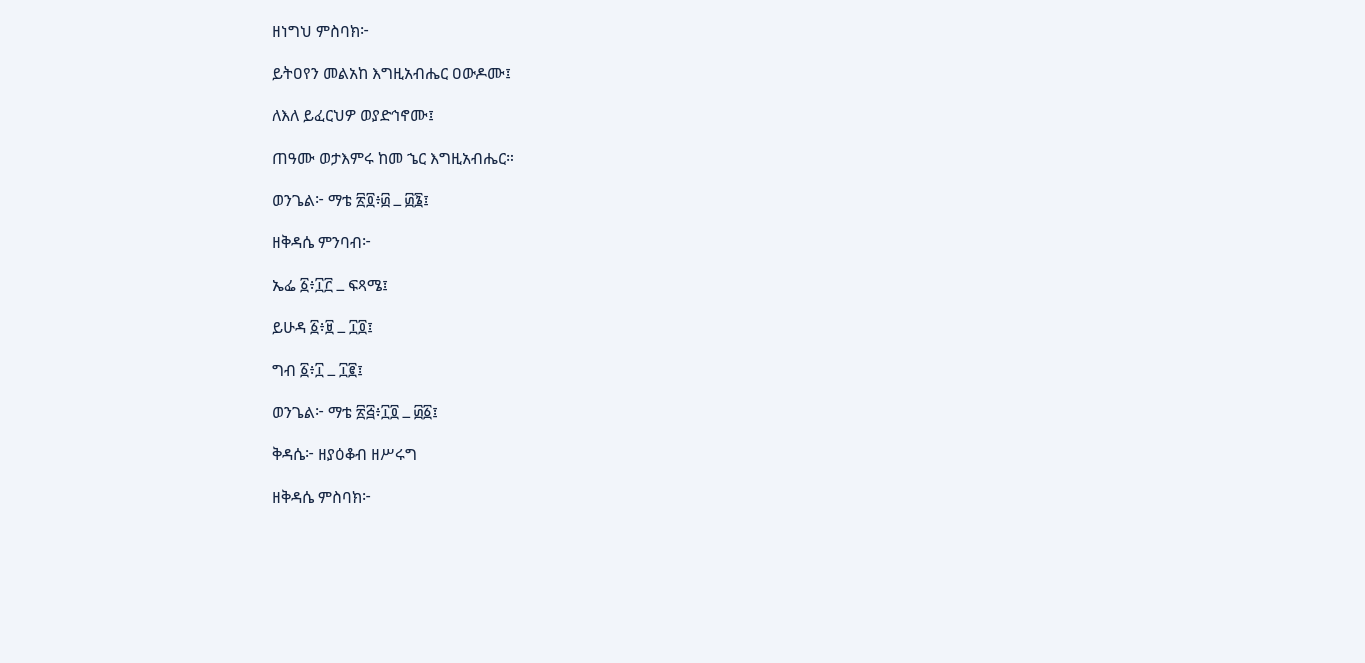ዘነግህ ምስባክ፦

ይትዐየን መልአከ እግዚአብሔር ዐውዶሙ፤

ለእለ ይፈርህዎ ወያድኅኖሙ፤

ጠዓሙ ወታእምሩ ከመ ኄር እግዚአብሔር።

ወንጌል፦ ማቴ ፳፬፥፴ ߺ ፴፮፤

ዘቅዳሴ ምንባብ፦

ኤፌ ፩፥፲፫ ߺ ፍጻሜ፤

ይሁዳ ፩፥፱ ߺ ፲፬፤

ግብ ፩፥፲ ߺ ፲፪፤

ወንጌል፦ ማቴ ፳፭፥፲፬ ߺ ፴፩፤

ቅዳሴ፦ ዘያዕቆብ ዘሥሩግ

ዘቅዳሴ ምስባክ፦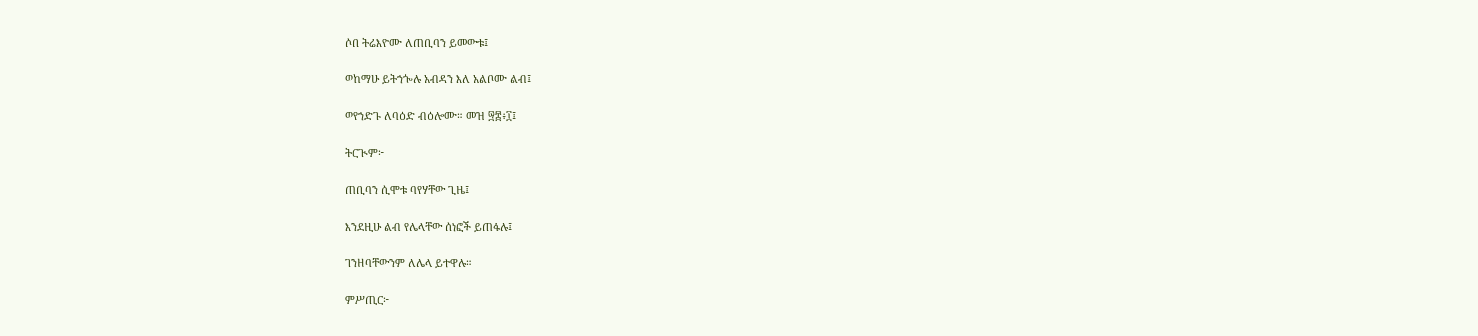ሶበ ትሬእዮሙ ለጠቢባን ይመውቱ፤

ወከማሁ ይትኀጐሉ አብዳን እለ አልቦሙ ልብ፤

ወየኀድጉ ለባዕድ ብዕሎሙ። መዝ ፵፰፥፲፤

ትርጒም፦

ጠቢባን ሲሞቱ ባየሃቸው ጊዜ፤

እንደዚሁ ልብ የሌላቸው ሰነፎች ይጠፋሉ፤

ገንዘባቸውንም ለሌላ ይተዋሉ።

ምሥጢር፦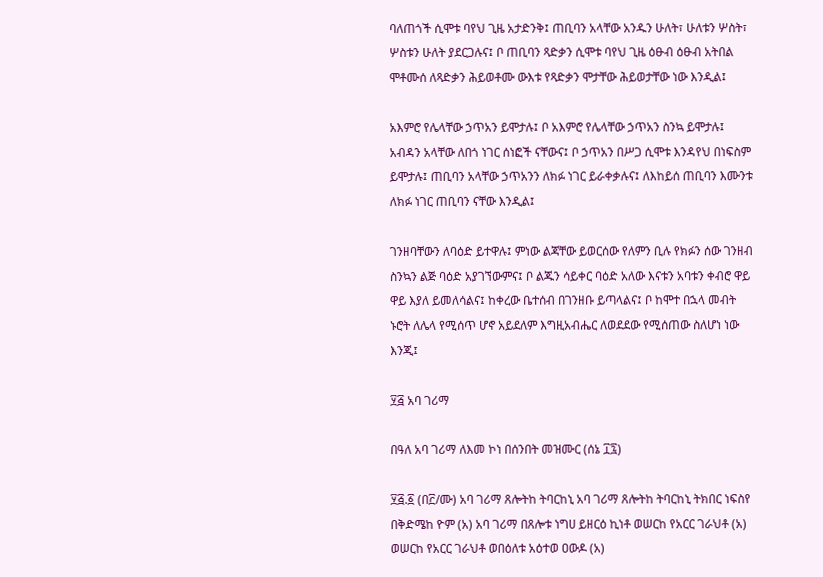ባለጠጎች ሲሞቱ ባየህ ጊዜ አታድንቅ፤ ጠቢባን አላቸው አንዱን ሁለት፣ ሁለቱን ሦስት፣ ሦስቱን ሁለት ያደርጋሉና፤ ቦ ጠቢባን ጻድቃን ሲሞቱ ባየህ ጊዜ ዕፁብ ዕፁብ አትበል ሞቶሙሰ ለጻድቃን ሕይወቶሙ ውእቱ የጻድቃን ሞታቸው ሕይወታቸው ነው እንዲል፤

አእምሮ የሌላቸው ኃጥአን ይሞታሉ፤ ቦ አእምሮ የሌላቸው ኃጥአን ስንኳ ይሞታሉ፤ አብዳን አላቸው ለበጎ ነገር ሰነፎች ናቸውና፤ ቦ ኃጥአን በሥጋ ሲሞቱ እንዳየህ በነፍስም ይሞታሉ፤ ጠቢባን አላቸው ኃጥአንን ለክፉ ነገር ይራቀቃሉና፤ ለእከይሰ ጠቢባን እሙንቱ ለክፉ ነገር ጠቢባን ናቸው እንዲል፤

ገንዘባቸውን ለባዕድ ይተዋሉ፤ ምነው ልጃቸው ይወርሰው የለምን ቢሉ የክፉን ሰው ገንዘብ ስንኳን ልጅ ባዕድ አያገኘውምና፤ ቦ ልጁን ሳይቀር ባዕድ አለው እናቱን አባቱን ቀብሮ ዋይ ዋይ እያለ ይመለሳልና፤ ከቀረው ቤተሰብ በገንዘቡ ይጣላልና፤ ቦ ከሞተ በኋላ መብት ኑሮት ለሌላ የሚሰጥ ሆኖ አይደለም እግዚአብሔር ለወደደው የሚሰጠው ስለሆነ ነው እንጂ፤

፶፭ አባ ገሪማ

በዓለ አባ ገሪማ ለእመ ኮነ በሰንበት መዝሙር (ሰኔ ፲፯)

፶፭.፩ (በ፫/ሙ) አባ ገሪማ ጸሎትከ ትባርከኒ አባ ገሪማ ጸሎትከ ትባርከኒ ትክበር ነፍስየ በቅድሜከ ዮም (አ) አባ ገሪማ በጸሎቱ ነግሀ ይዘርዕ ኪነቶ ወሠርከ የአርር ገራህቶ (አ) ወሠርከ የአርር ገራህቶ ወበዕለቱ አዕተወ ዐውዶ (አ)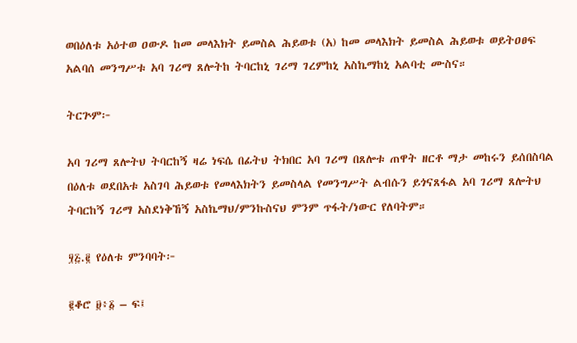ወበዕለቱ አዕተወ ዐውዶ ከመ መላእክት ይመስል ሕይወቱ (አ) ከመ መላእክት ይመስል ሕይወቱ ወይትዐፀፍ አልባሰ መንግሥቱ አባ ገሪማ ጸሎትከ ትባርከኒ ገሪማ ገረምከኒ አስኬማከኒ አልባቲ ሙስና።

ትርጕም፦

አባ ገሪማ ጸሎትህ ትባርከኝ ዛሬ ነፍሴ በፊትህ ትክበር አባ ገሪማ በጸሎቱ ጠዋት ዘርቶ ማታ መከሩን ይሰበስባል በዕለቱ ወደበአቱ አስገባ ሕይወቱ የመላእክትን ይመስላል የመንግሥት ልብሱን ይጎናጸፋል አባ ገሪማ ጸሎትህ ትባርከኝ ገሪማ አስደነቅኸኝ አስኬማህ/ምንኩስናህ ምንም ጥፋት/ነውር የለባትም።

፶፭.፪ የዕለቱ ምንባባት፦

፪ቆሮ ፱፥፩ – ፍ፤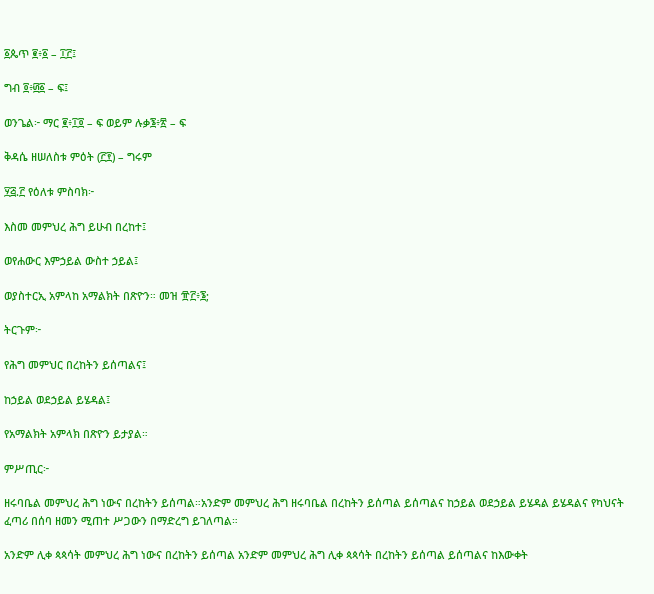፩ጴጥ ፪፥፩ – ፲፫፤

ግብ ፬፥፴፩ – ፍ፤

ወንጌል፦ ማር ፪፥፲፬ – ፍ ወይም ሉቃ፮፥፳ – ፍ

ቅዳሴ ዘሠለስቱ ምዕት (፫፻) – ግሩም

፶፭.፫ የዕለቱ ምስባክ፦

እስመ መምህረ ሕግ ይሁብ በረከተ፤

ወየሐውር እምኃይል ውስተ ኃይል፤

ወያስተርኢ አምላከ አማልክት በጽዮን። መዝ ፹፫፥፮;

ትርጉም፦

የሕግ መምህር በረከትን ይሰጣልና፤

ከኃይል ወደኃይል ይሄዳል፤

የአማልክት አምላክ በጽዮን ይታያል።

ምሥጢር፦

ዘሩባቤል መምህረ ሕግ ነውና በረከትን ይሰጣል።አንድም መምህረ ሕግ ዘሩባቤል በረከትን ይሰጣል ይሰጣልና ከኃይል ወደኃይል ይሄዳል ይሄዳልና የካህናት ፈጣሪ በሰባ ዘመን ሚጠተ ሥጋውን በማድረግ ይገለጣል።

አንድም ሊቀ ጳጳሳት መምህረ ሕግ ነውና በረከትን ይሰጣል አንድም መምህረ ሕግ ሊቀ ጳጳሳት በረከትን ይሰጣል ይሰጣልና ከእውቀት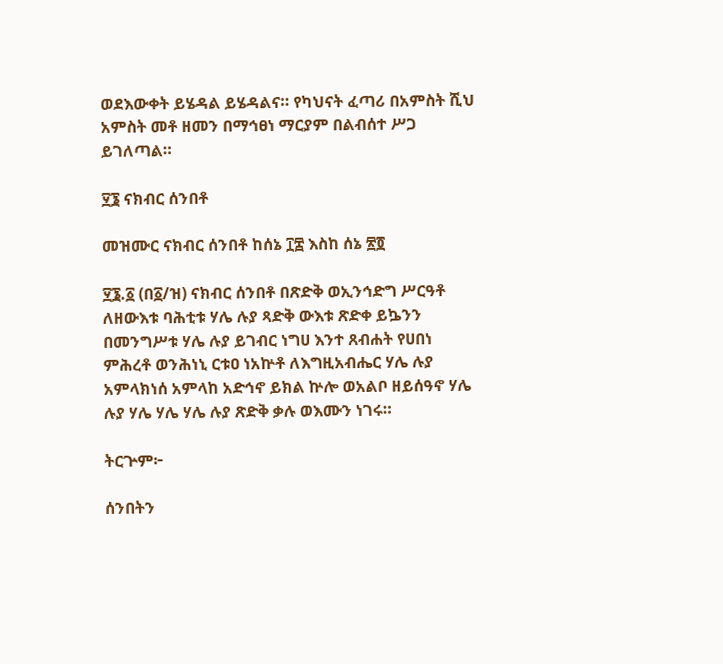ወደእውቀት ይሄዳል ይሄዳልና። የካህናት ፈጣሪ በአምስት ሺህ አምስት መቶ ዘመን በማኅፀነ ማርያም በልብሰተ ሥጋ ይገለጣል።

፶፮ ናክብር ሰንበቶ

መዝሙር ናክብር ሰንበቶ ከሰኔ ፲፰ እስከ ሰኔ ፳፬

፶፮.፩ (በ፩/ዝ) ናክብር ሰንበቶ በጽድቅ ወኢንኅድግ ሥርዓቶ ለዘውእቱ ባሕቲቱ ሃሌ ሉያ ጻድቅ ውእቱ ጽድቀ ይኴንን በመንግሥቱ ሃሌ ሉያ ይገብር ነግሀ እንተ ጸብሐት የሀበነ ምሕረቶ ወንሕነኒ ርቱዐ ነአኵቶ ለእግዚአብሔር ሃሌ ሉያ አምላክነሰ አምላከ አድኅኖ ይክል ኵሎ ወአልቦ ዘይሰዓኖ ሃሌ ሉያ ሃሌ ሃሌ ሃሌ ሉያ ጽድቅ ቃሉ ወእሙን ነገሩ።

ትርጕም፦

ሰንበትን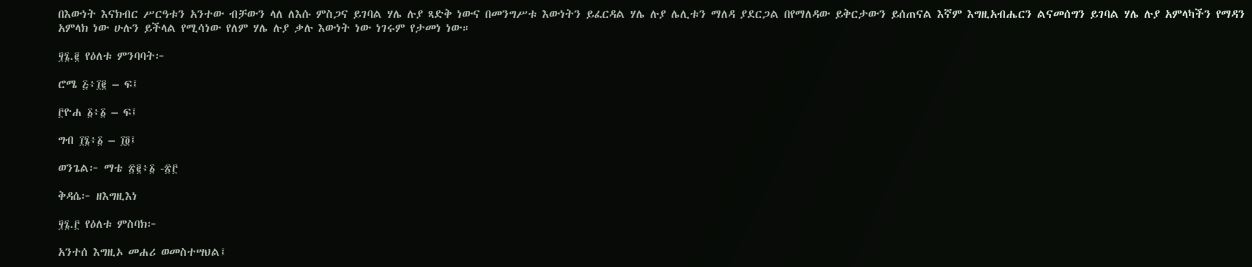በእውነት እናክብር ሥርዓቱን አንተው ብቻውን ላለ ለእሱ ምስጋና ይገባል ሃሌ ሉያ ጻድቅ ነውና በመንግሥቱ እውነትን ይፈርዳል ሃሌ ሉያ ሌሊቱን ማለዳ ያደርጋል በየማለዳው ይቅርታውን ይሰጠናል እኛም እግዚአብሔርን ልናመሰግን ይገባል ሃሌ ሉያ አምላካችን የማዳን አምላክ ነው ሁሉን ይችላል የሚሳነው የለም ሃሌ ሉያ ቃሉ እውነት ነው ነገሩም የታመነ ነው።

፶፮.፪ የዕለቱ ምንባባት፦

ሮሜ ፭፥፲፪ – ፍ፤

፫ዮሐ ፩፥፩ – ፍ፤

ግብ ፲፮፥፩ – ፲፬፤

ወንጌል፦ ማቴ ፳፪፥፩ -፳፫

ቅዳሴ፦ ዘእግዚእነ

፶፮.፫ የዕለቱ ምስባክ፦

አንተሰ እግዚኦ መሐሪ ወመስተሣህል፤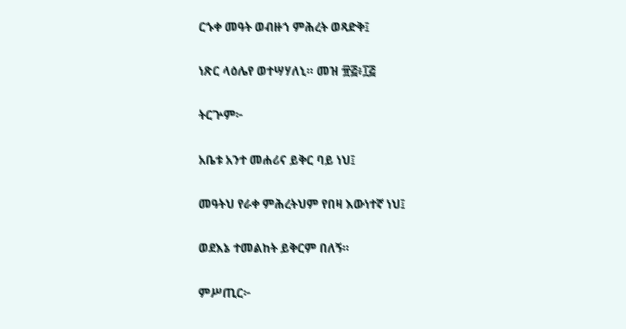ርኁቀ መዓት ወብዙኀ ምሕረት ወጻድቅ፤

ነጽር ላዕሌየ ወተሣሃለኒ። መዝ ፹፭፥፲፭

ትርጕም፦

አቤቱ አንተ መሐሪና ይቅር ባይ ነህ፤

መዓትህ የራቀ ምሕረትህም የበዛ እውነተኛ ነህ፤

ወደእኔ ተመልከት ይቅርም በለኝ።

ምሥጢር፦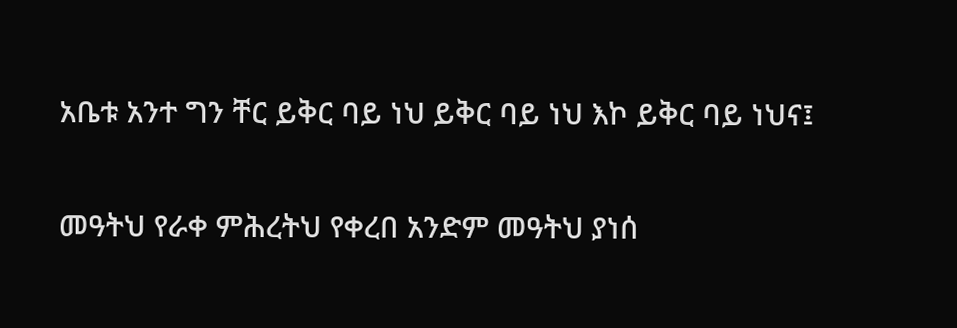አቤቱ አንተ ግን ቸር ይቅር ባይ ነህ ይቅር ባይ ነህ እኮ ይቅር ባይ ነህና፤

መዓትህ የራቀ ምሕረትህ የቀረበ አንድም መዓትህ ያነሰ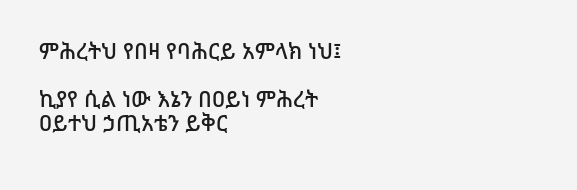ምሕረትህ የበዛ የባሕርይ አምላክ ነህ፤

ኪያየ ሲል ነው እኔን በዐይነ ምሕረት ዐይተህ ኃጢአቴን ይቅር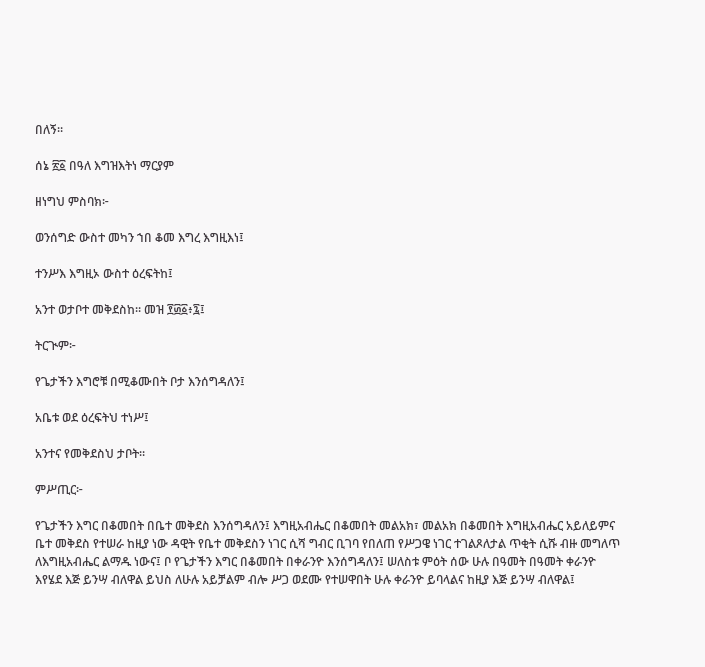በለኝ።

ሰኔ ፳፩ በዓለ እግዝእትነ ማርያም

ዘነግህ ምስባክ፦

ወንሰግድ ውስተ መካን ኀበ ቆመ እግረ እግዚእነ፤

ተንሥእ እግዚኦ ውስተ ዕረፍትከ፤

አንተ ወታቦተ መቅደስከ። መዝ ፻፴፩፥፯፤

ትርጒም፦

የጌታችን እግሮቹ በሚቆሙበት ቦታ እንሰግዳለን፤

አቤቱ ወደ ዕረፍትህ ተነሥ፤

አንተና የመቅደስህ ታቦት።

ምሥጢር፦

የጌታችን እግር በቆመበት በቤተ መቅደስ እንሰግዳለን፤ እግዚአብሔር በቆመበት መልአክ፣ መልአክ በቆመበት እግዚአብሔር አይለይምና ቤተ መቅደስ የተሠራ ከዚያ ነው ዳዊት የቤተ መቅደስን ነገር ሲሻ ግብር ቢገባ የበለጠ የሥጋዌ ነገር ተገልጾለታል ጥቂት ሲሹ ብዙ መግለጥ ለእግዚአብሔር ልማዱ ነውና፤ ቦ የጌታችን እግር በቆመበት በቀራንዮ እንሰግዳለን፤ ሠለስቱ ምዕት ሰው ሁሉ በዓመት በዓመት ቀራንዮ እየሄደ እጅ ይንሣ ብለዋል ይህስ ለሁሉ አይቻልም ብሎ ሥጋ ወደሙ የተሠዋበት ሁሉ ቀራንዮ ይባላልና ከዚያ እጅ ይንሣ ብለዋል፤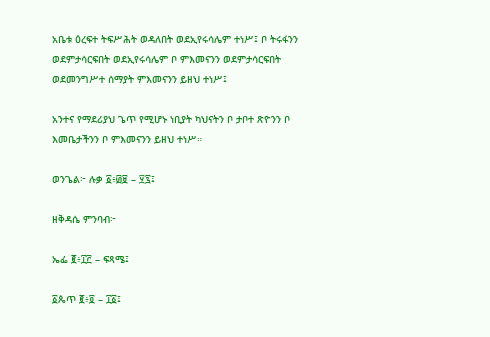አቤቱ ዕረፍተ ትፍሥሕት ወዳለበት ወደኢየሩሳሌም ተነሥ፤ ቦ ትሩፋንን ወደምታሳርፍበት ወደኢየሩሳሌም ቦ ምእመናንን ወደምታሳርፍበት ወደመንግሥተ ሰማያት ምእመናንን ይዘህ ተነሥ፤

አንተና የማደሪያህ ጌጥ የሚሆኑ ነቢያት ካህናትን ቦ ታቦተ ጽዮንን ቦ እመቤታችንን ቦ ምእመናንን ይዘህ ተነሥ።

ወንጌል፦ ሉቃ ፩፥፴፱ – ፶፯፤

ዘቅዳሴ ምንባብ፦

ኤፌ ፪፥፲፫ – ፍጻሜ፤

፩ጴጥ ፪፥፬ – ፲፩፤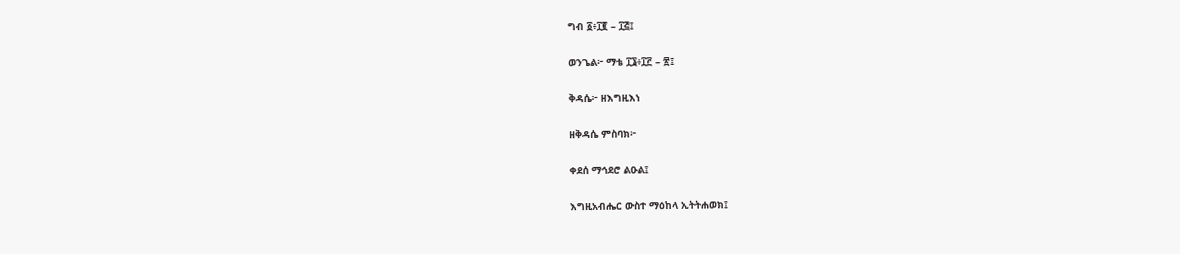ግብ ፩፥፲፪ – ፲፭፤

ወንጌል፦ ማቴ ፲፮፥፲፫ – ፳፤

ቅዳሴ፦ ዘእግዚእነ

ዘቅዳሴ ምስባክ፦

ቀደሰ ማኅደሮ ልዑል፤

እግዚአብሔር ውስተ ማዕከላ ኢትትሐወክ፤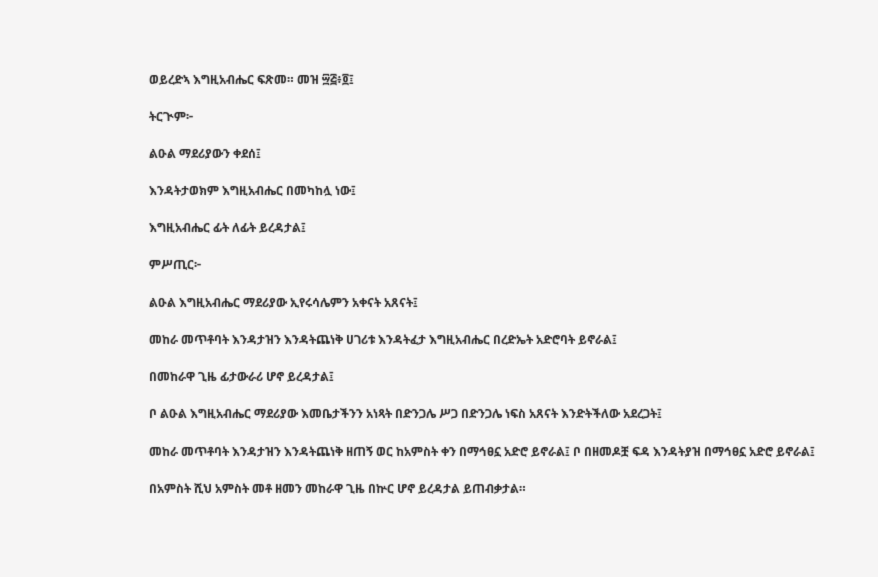ወይረድኣ እግዚአብሔር ፍጽመ። መዝ ፵፭፥፬፤

ትርጒም፦

ልዑል ማደሪያውን ቀደሰ፤

እንዳትታወክም እግዚአብሔር በመካከሏ ነው፤

እግዚአብሔር ፊት ለፊት ይረዳታል፤

ምሥጢር፦

ልዑል እግዚአብሔር ማደሪያው ኢየሩሳሌምን አቀናት አጸናት፤

መከራ መጥቶባት እንዳታዝን እንዳትጨነቅ ሀገሪቱ እንዳትፈታ እግዚአብሔር በረድኤት አድሮባት ይኖራል፤

በመከራዋ ጊዜ ፊታውራሪ ሆኖ ይረዳታል፤

ቦ ልዑል እግዚአብሔር ማደሪያው እመቤታችንን አነጻት በድንጋሌ ሥጋ በድንጋሌ ነፍስ አጸናት እንድትችለው አደረጋት፤

መከራ መጥቶባት እንዳታዝን እንዳትጨነቅ ዘጠኝ ወር ከአምስት ቀን በማኅፀኗ አድሮ ይኖራል፤ ቦ በዘመዶቿ ፍዳ እንዳትያዝ በማኅፀኗ አድሮ ይኖራል፤

በአምስት ሺህ አምስት መቶ ዘመን መከራዋ ጊዜ በኵር ሆኖ ይረዳታል ይጠብቃታል።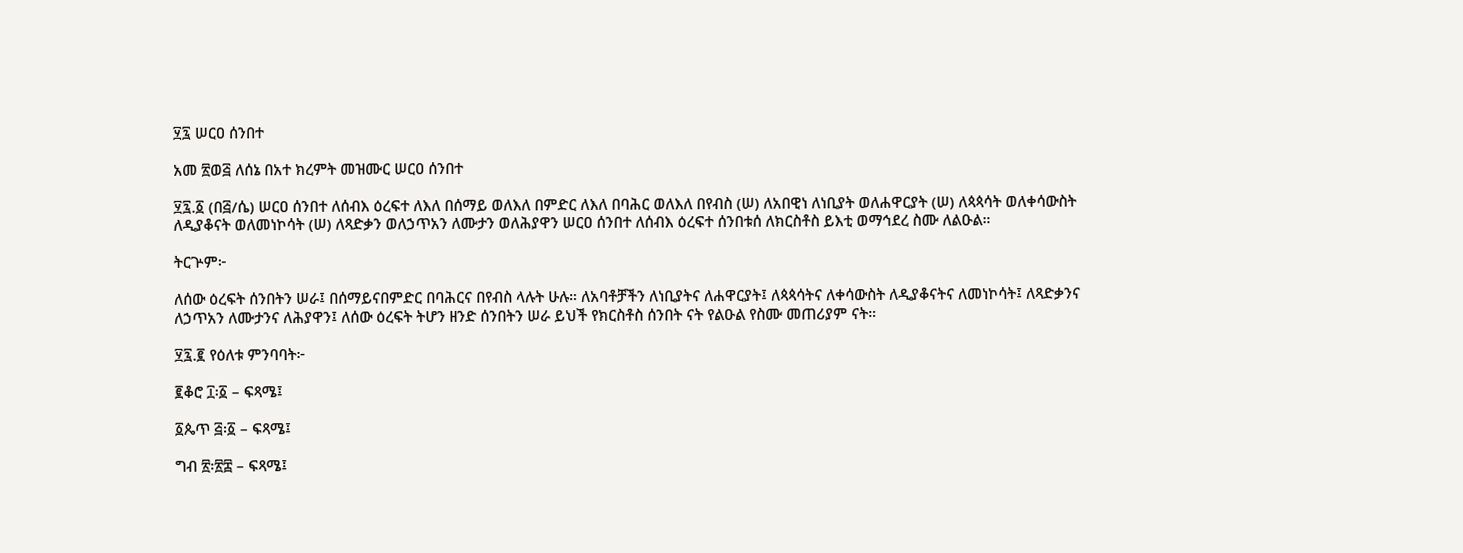፶፯ ሠርዐ ሰንበተ

አመ ፳ወ፭ ለሰኔ በአተ ክረምት መዝሙር ሠርዐ ሰንበተ

፶፯.፩ (በ፭/ሴ) ሠርዐ ሰንበተ ለሰብእ ዕረፍተ ለእለ በሰማይ ወለእለ በምድር ለእለ በባሕር ወለእለ በየብስ (ሠ) ለአበዊነ ለነቢያት ወለሐዋርያት (ሠ) ለጳጳሳት ወለቀሳውስት ለዲያቆናት ወለመነኮሳት (ሠ) ለጻድቃን ወለኃጥአን ለሙታን ወለሕያዋን ሠርዐ ሰንበተ ለሰብእ ዕረፍተ ሰንበቱሰ ለክርስቶስ ይእቲ ወማኅደረ ስሙ ለልዑል።

ትርጕም፦

ለሰው ዕረፍት ሰንበትን ሠራ፤ በሰማይናበምድር በባሕርና በየብስ ላሉት ሁሉ። ለአባቶቻችን ለነቢያትና ለሐዋርያት፤ ለጳጳሳትና ለቀሳውስት ለዲያቆናትና ለመነኮሳት፤ ለጻድቃንና ለኃጥአን ለሙታንና ለሕያዋን፤ ለሰው ዕረፍት ትሆን ዘንድ ሰንበትን ሠራ ይህች የክርስቶስ ሰንበት ናት የልዑል የስሙ መጠሪያም ናት።

፶፯.፪ የዕለቱ ምንባባት፦

፪ቆሮ ፲፡፩ – ፍጻሜ፤

፩ጴጥ ፭፡፩ – ፍጻሜ፤

ግብ ፳፡፳፰ – ፍጻሜ፤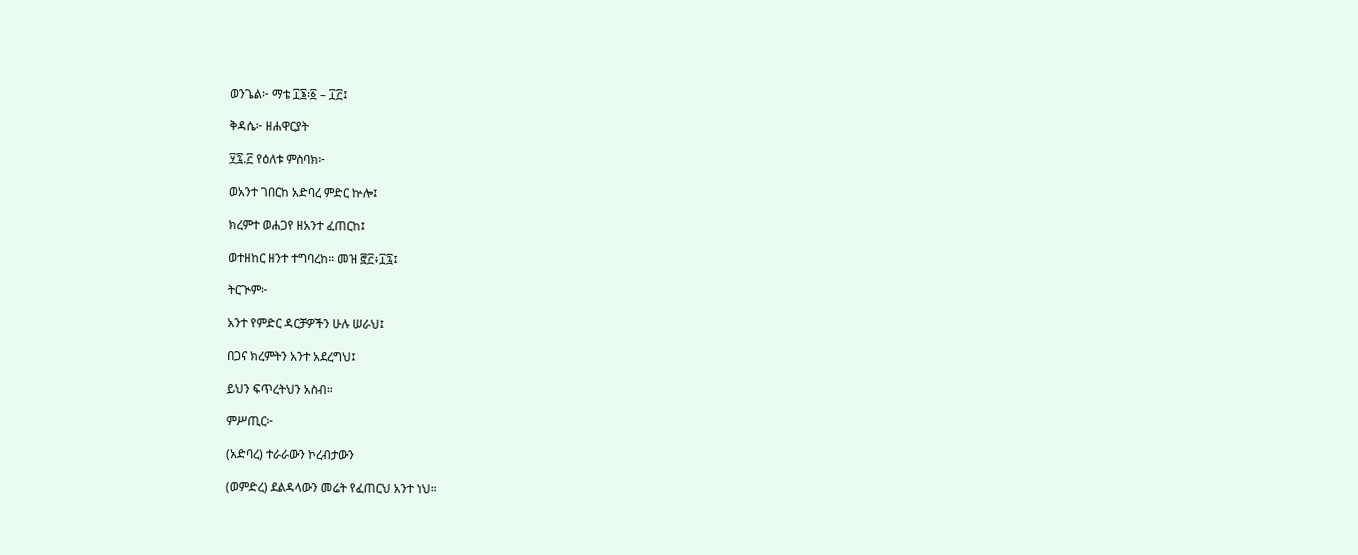ወንጌል፦ ማቴ ፲፮፡፩ – ፲፫፤

ቅዳሴ፦ ዘሐዋርያት

፶፯.፫ የዕለቱ ምስባክ፦

ወአንተ ገበርከ አድባረ ምድር ኵሎ፤

ክረምተ ወሐጋየ ዘአንተ ፈጠርከ፤

ወተዘከር ዘንተ ተግባረከ። መዝ ፸፫፥፲፯፤

ትርጒም፦

አንተ የምድር ዳርቻዎችን ሁሉ ሠራህ፤

በጋና ክረምትን አንተ አደረግህ፤

ይህን ፍጥረትህን አስብ።

ምሥጢር፦

(አድባረ) ተራራውን ኮረብታውን

(ወምድረ) ደልዳላውን መሬት የፈጠርህ አንተ ነህ።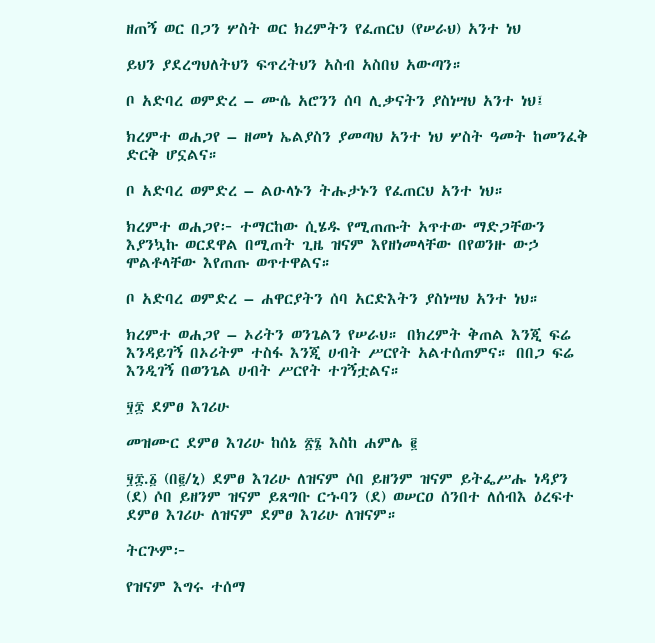ዘጠኝ ወር በጋን ሦስት ወር ክረምትን የፈጠርህ (የሠራህ) አንተ ነህ

ይህን ያደረግህለትህን ፍጥረትህን አስብ አስበህ አውጣን።

ቦ አድባረ ወምድረ – ሙሴ አሮንን ሰባ ሊቃናትን ያስነሣህ አንተ ነህ፤

ክረምተ ወሐጋየ – ዘመነ ኤልያስን ያመጣህ አንተ ነህ ሦስት ዓመት ከመንፈቅ ድርቅ ሆኗልና።

ቦ አድባረ ወምድረ – ልዑላኑን ትሑታኑን የፈጠርህ አንተ ነህ።

ክረምተ ወሐጋየ፦ ተማርከው ሲሄዱ የሚጠጡት አጥተው ማድጋቸውን እያንኳኩ ወርደዋል በሚጠት ጊዜ ዝናም እየዘነመላቸው በየወንዙ ውኃ ሞልቶላቸው እየጠጡ ወጥተዋልና።

ቦ አድባረ ወምድረ – ሐዋርያትን ሰባ አርድእትን ያስነሣህ አንተ ነህ።

ክረምተ ወሐጋየ – ኦሪትን ወንጌልን የሠራህ። በክረምት ቅጠል እንጂ ፍሬ እንዳይገኝ በኦሪትም ተስፋ እንጂ ሀብት ሥርየት አልተሰጠምና። በበጋ ፍሬ እንዲገኝ በወንጌል ሀብት ሥርየት ተገኝቷልና።

፶፰ ደምፀ እገሪሁ

መዝሙር ደምፀ እገሪሁ ከሰኔ ፳፮ እስከ ሐምሌ ፪

፶፰.፩ (በ፪/ኒ) ደምፀ እገሪሁ ለዝናም ሶበ ይዘንም ዝናም ይትፌሥሑ ነዳያን (ደ) ሶበ ይዘንም ዝናም ይጸግቡ ርኁባን (ደ) ወሠርዐ ሰንበተ ለሰብእ ዕረፍተ ደምፀ እገሪሁ ለዝናም ደምፀ እገሪሁ ለዝናም።

ትርጕም፦

የዝናም እግሩ ተሰማ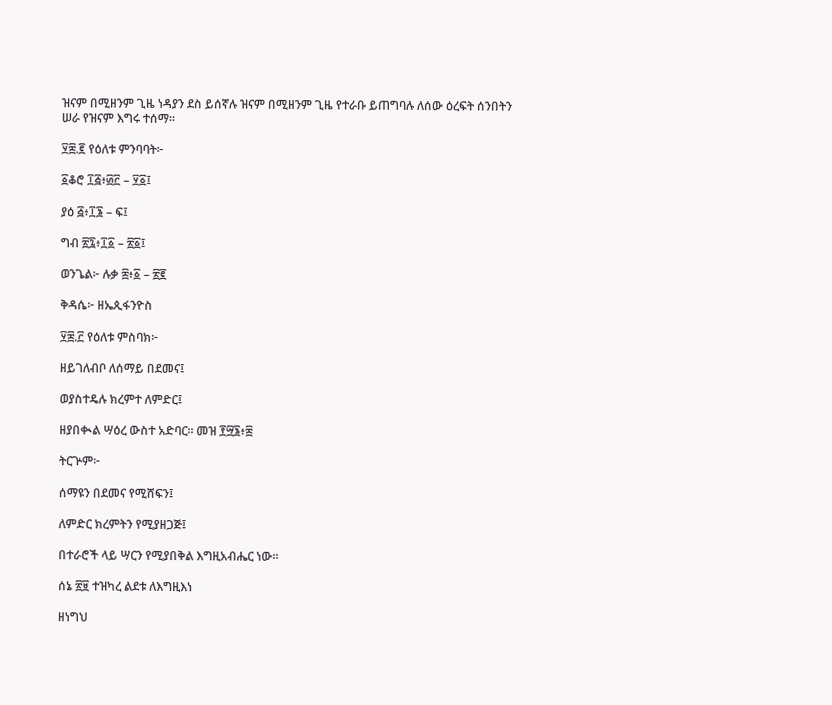ዝናም በሚዘንም ጊዜ ነዳያን ደስ ይሰኛሉ ዝናም በሚዘንም ጊዜ የተራቡ ይጠግባሉ ለሰው ዕረፍት ሰንበትን ሠራ የዝናም እግሩ ተሰማ።

፶፰.፪ የዕለቱ ምንባባት፦

፩ቆሮ ፲፭፥፴፫ – ፶፩፤

ያዕ ፭፥፲፮ – ፍ፤

ግብ ፳፯፥፲፩ – ፳፩፤

ወንጌል፦ ሉቃ ፰፥፩ – ፳፪

ቅዳሴ፦ ዘኤጲፋንዮስ

፶፰.፫ የዕለቱ ምስባክ፦

ዘይገለብቦ ለሰማይ በደመና፤

ወያስተዴሉ ክረምተ ለምድር፤

ዘያበቊል ሣዕረ ውስተ አድባር። መዝ ፻፵፮፥፰

ትርጕም፦

ሰማዩን በደመና የሚሸፍን፤

ለምድር ክረምትን የሚያዘጋጅ፤

በተራሮች ላይ ሣርን የሚያበቅል እግዚአብሔር ነው።

ሰኔ ፳፱ ተዝካረ ልደቱ ለእግዚእነ

ዘነግህ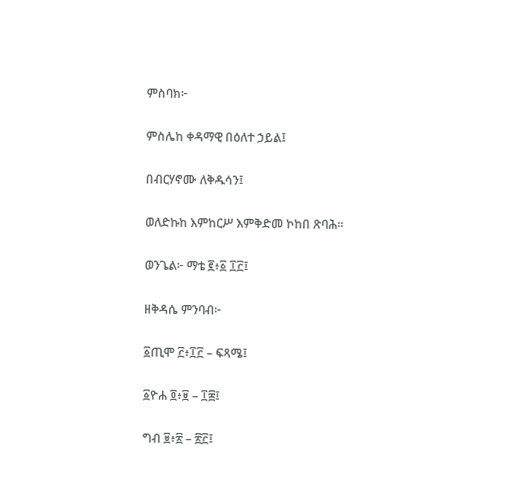ምስባክ፦

ምስሌከ ቀዳማዊ በዕለተ ኃይል፤

በብርሃኖሙ ለቅዱሳን፤

ወለድኩከ እምከርሥ እምቅድመ ኮከበ ጽባሕ።

ወንጌል፦ ማቴ ፪፥፩ ፲፫፤

ዘቅዳሴ ምንባብ፦

፩ጢሞ ፫፥፲፫ – ፍጻሜ፤

፩ዮሐ ፬፥፱ – ፲፰፤

ግብ ፱፥፳ – ፳፫፤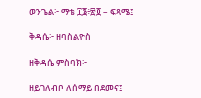ወንጌል፦ ማቴ ፲፮፥፳፬ – ፍጻሜ፤

ቅዳሴ፦ ዘባስልዮስ

ዘቅዳሴ ምስባክ፦

ዘይገለብቦ ለሰማይ በደመና፤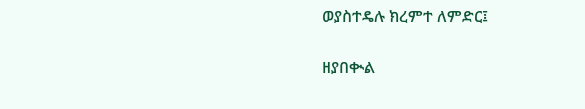ወያስተዴሉ ክረምተ ለምድር፤

ዘያበቊል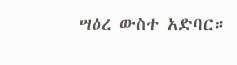ሣዕረ ውስተ አድባር።